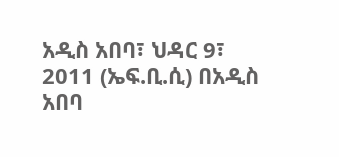አዲስ አበባ፣ ህዳር 9፣ 2011 (ኤፍ.ቢ.ሲ) በአዲስ አበባ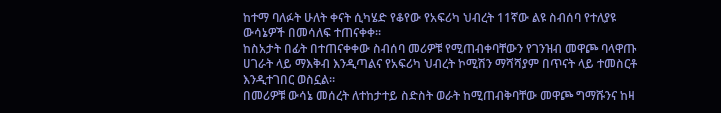ከተማ ባለፉት ሁለት ቀናት ሲካሄድ የቆየው የአፍሪካ ህብረት 11ኛው ልዩ ስብሰባ የተለያዩ ውሳኔዎች በመሳለፍ ተጠናቀቀ።
ከስአታት በፊት በተጠናቀቀው ስብሰባ መሪዎቹ የሚጠብቀባቸውን የገንዝብ መዋጮ ባላዋጡ ሀገራት ላይ ማእቅብ እንዲጣልና የአፍሪካ ህብረት ኮሚሽን ማሻሻያም በጥናት ላይ ተመስርቶ እንዲተገበር ወስኗል።
በመሪዎቹ ውሳኔ መሰረት ለተከታተይ ስድስት ወራት ከሚጠብቅባቸው መዋጮ ግማሹንና ከዛ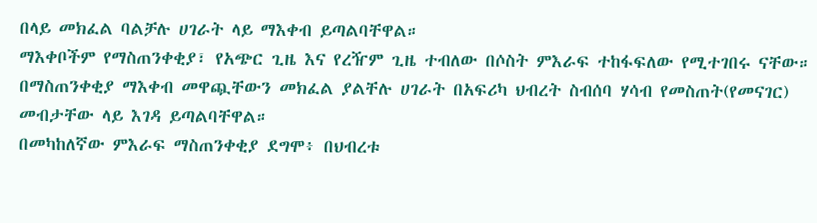በላይ መክፈል ባልቻሉ ሀገራት ላይ ማእቀብ ይጣልባቸዋል።
ማእቀቦችም የማስጠንቀቂያ፣ የአጭር ጊዜ እና የረዥም ጊዜ ተብለው በሶስት ምእራፍ ተከፋፍለው የሚተገበሩ ናቸው።
በማስጠንቀቂያ ማእቀብ መዋጯቸውን መክፈል ያልቸሉ ሀገራት በአፍሪካ ህብረት ስብሰባ ሃሳብ የመስጠት(የመናገር) መብታቸው ላይ እገዳ ይጣልባቸዋል።
በመካከለኛው ምእራፍ ማስጠንቀቂያ ደግሞ፥ በህብረቱ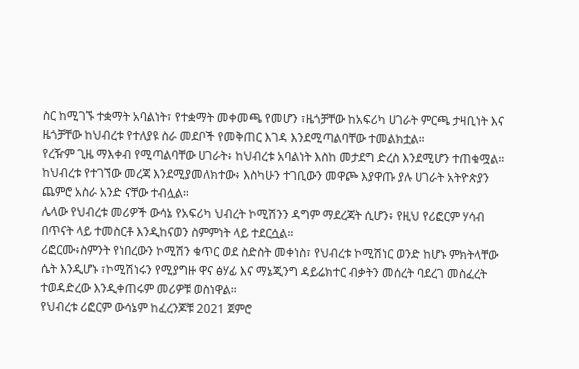ስር ከሚገኙ ተቋማት አባልነት፣ የተቋማት መቀመጫ የመሆን ፣ዜጎቻቸው ከአፍሪካ ሀገራት ምርጫ ታዛቢነት እና ዜጎቻቸው ከህብረቱ የተለያዩ ስራ መደቦች የመቅጠር እገዳ እንደሚጣልባቸው ተመልክቷል።
የረዥም ጊዜ ማእቀብ የሚጣልባቸው ሀገራት፥ ከህብረቱ አባልነት እስከ መታደግ ድረስ እንደሚሆን ተጠቁሟል።
ከህብረቱ የተገኘው መረጃ እንደሚያመለክተው፥ እስካሁን ተገቢውን መዋጮ እያዋጡ ያሉ ሀገራት አትዮጵያን ጨምሮ አስራ አንድ ናቸው ተብሏል።
ሌላው የህብረቱ መሪዎች ውሳኔ የአፍሪካ ህብረት ኮሚሽንን ዳግም ማደረጃት ሲሆን፥ የዚህ የሪፎርም ሃሳብ በጥናት ላይ ተመስርቶ እንዲከናወን ስምምነት ላይ ተደርሷል።
ሪፎርሙ፥ስምንት የነበረውን ኮሚሽን ቁጥር ወደ ስድስት መቀነስ፣ የህብረቱ ኮሚሽነር ወንድ ከሆኑ ምክትላቸው ሴት እንዲሆኑ ፣ኮሚሽነሩን የሚያግዙ ዋና ፅሃፊ እና ማኔጂንግ ዳይሬክተር ብቃትን መሰረት ባደረገ መስፈረት ተወዳድረው እንዲቀጠሩም መሪዎቹ ወስነዋል።
የህብረቱ ሪፎርም ውሳኔም ከፈረንጆቹ 2021 ጀምሮ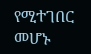የሚተገበር መሆኑ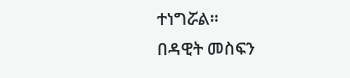ተነግሯል።
በዳዊት መስፍን